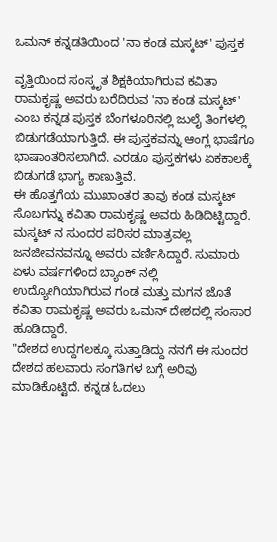ಒಮನ್ ಕನ್ನಡತಿಯಿಂದ 'ನಾ ಕಂಡ ಮಸ್ಕಟ್' ಪುಸ್ತಕ

ವೃತ್ತಿಯಿಂದ ಸಂಸ್ಕೃತ ಶಿಕ್ಷಕಿಯಾಗಿರುವ ಕವಿತಾ ರಾಮಕೃಷ್ಣ ಅವರು ಬರೆದಿರುವ 'ನಾ ಕಂಡ ಮಸ್ಕಟ್' ಎಂಬ ಕನ್ನಡ ಪುಸ್ತಕ ಬೆಂಗಳೂರಿನಲ್ಲಿ ಜುಲೈ ತಿಂಗಳಲ್ಲಿ ಬಿಡುಗಡೆಯಾಗುತ್ತಿದೆ. ಈ ಪುಸ್ತಕವನ್ನು ಆಂಗ್ಲ ಭಾಷೆಗೂ ಭಾಷಾಂತರಿಸಲಾಗಿದೆ. ಎರಡೂ ಪುಸ್ತಕಗಳು ಏಕಕಾಲಕ್ಕೆ ಬಿಡುಗಡೆ ಭಾಗ್ಯ ಕಾಣುತ್ತಿವೆ.
ಈ ಹೊತ್ತಗೆಯ ಮುಖಾಂತರ ತಾವು ಕಂಡ ಮಸ್ಕಟ್ ಸೊಬಗನ್ನು ಕವಿತಾ ರಾಮಕೃಷ್ಣ ಅವರು ಹಿಡಿದಿಟ್ಟಿದ್ದಾರೆ. ಮಸ್ಕಟ್ ನ ಸುಂದರ ಪರಿಸರ ಮಾತ್ರವಲ್ಲ ಜನಜೀವನವನ್ನೂ ಅವರು ವರ್ಣಿಸಿದ್ದಾರೆ. ಸುಮಾರು ಏಳು ವರ್ಷಗಳಿಂದ ಬ್ಯಾಂಕ್ ನಲ್ಲಿ ಉದ್ಯೋಗಿಯಾಗಿರುವ ಗಂಡ ಮತ್ತು ಮಗನ ಜೊತೆ ಕವಿತಾ ರಾಮಕೃಷ್ಣ ಅವರು ಒಮನ್ ದೇಶದಲ್ಲಿ ಸಂಸಾರ ಹೂಡಿದ್ದಾರೆ.
"ದೇಶದ ಉದ್ದಗಲಕ್ಕೂ ಸುತ್ತಾಡಿದ್ದು ನನಗೆ ಈ ಸುಂದರ ದೇಶದ ಹಲವಾರು ಸಂಗತಿಗಳ ಬಗ್ಗೆ ಅರಿವು ಮಾಡಿಕೊಟ್ಟಿದೆ. ಕನ್ನಡ ಓದಲು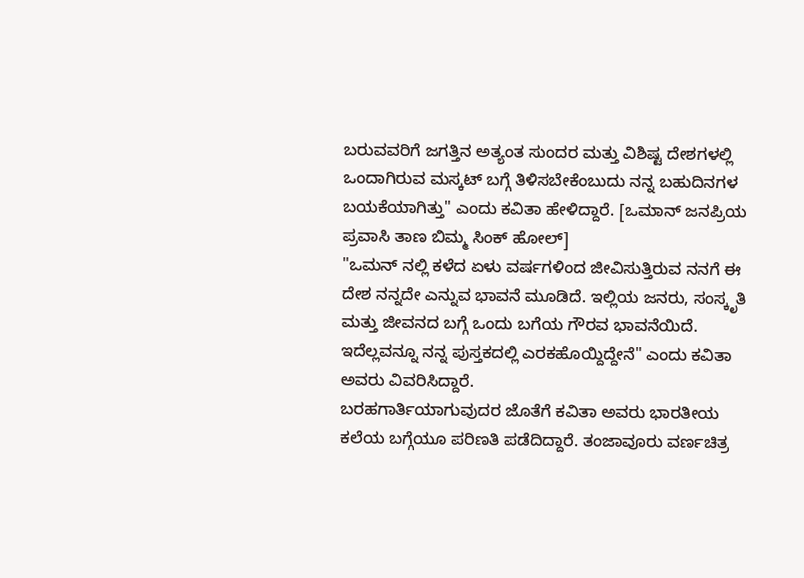ಬರುವವರಿಗೆ ಜಗತ್ತಿನ ಅತ್ಯಂತ ಸುಂದರ ಮತ್ತು ವಿಶಿಷ್ಟ ದೇಶಗಳಲ್ಲಿ ಒಂದಾಗಿರುವ ಮಸ್ಕಟ್ ಬಗ್ಗೆ ತಿಳಿಸಬೇಕೆಂಬುದು ನನ್ನ ಬಹುದಿನಗಳ ಬಯಕೆಯಾಗಿತ್ತು" ಎಂದು ಕವಿತಾ ಹೇಳಿದ್ದಾರೆ. [ಒಮಾನ್ ಜನಪ್ರಿಯ ಪ್ರವಾಸಿ ತಾಣ ಬಿಮ್ಮ ಸಿಂಕ್ ಹೋಲ್]
"ಒಮನ್ ನಲ್ಲಿ ಕಳೆದ ಏಳು ವರ್ಷಗಳಿಂದ ಜೀವಿಸುತ್ತಿರುವ ನನಗೆ ಈ ದೇಶ ನನ್ನದೇ ಎನ್ನುವ ಭಾವನೆ ಮೂಡಿದೆ. ಇಲ್ಲಿಯ ಜನರು, ಸಂಸ್ಕೃತಿ ಮತ್ತು ಜೀವನದ ಬಗ್ಗೆ ಒಂದು ಬಗೆಯ ಗೌರವ ಭಾವನೆಯಿದೆ. ಇದೆಲ್ಲವನ್ನೂ ನನ್ನ ಪುಸ್ತಕದಲ್ಲಿ ಎರಕಹೊಯ್ದಿದ್ದೇನೆ" ಎಂದು ಕವಿತಾ ಅವರು ವಿವರಿಸಿದ್ದಾರೆ.
ಬರಹಗಾರ್ತಿಯಾಗುವುದರ ಜೊತೆಗೆ ಕವಿತಾ ಅವರು ಭಾರತೀಯ ಕಲೆಯ ಬಗ್ಗೆಯೂ ಪರಿಣತಿ ಪಡೆದಿದ್ದಾರೆ. ತಂಜಾವೂರು ವರ್ಣಚಿತ್ರ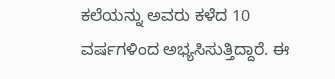ಕಲೆಯನ್ನು ಅವರು ಕಳೆದ 10 ವರ್ಷಗಳಿಂದ ಅಭ್ಯಸಿಸುತ್ತಿದ್ದಾರೆ. ಈ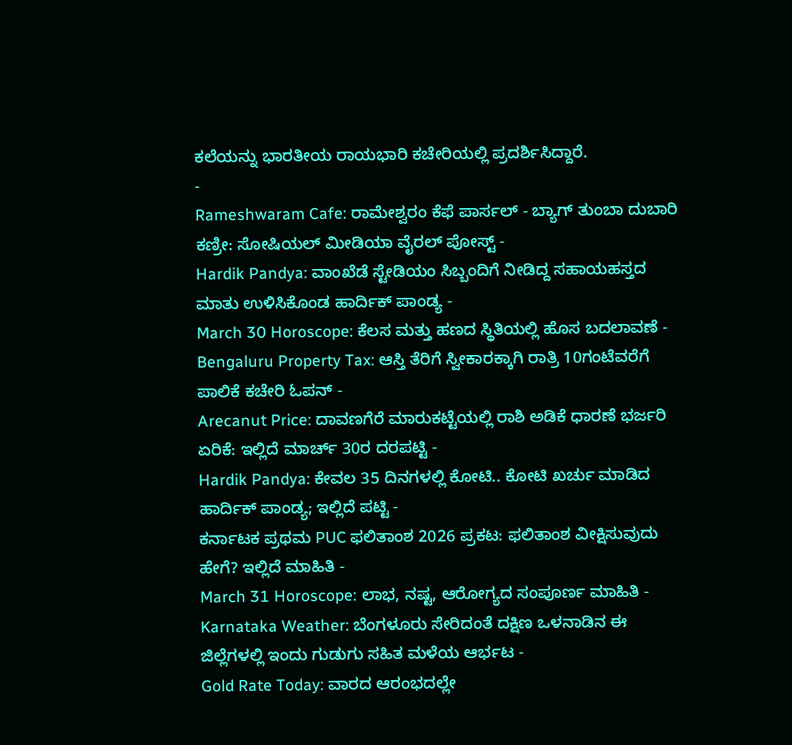ಕಲೆಯನ್ನು ಭಾರತೀಯ ರಾಯಭಾರಿ ಕಚೇರಿಯಲ್ಲಿ ಪ್ರದರ್ಶಿಸಿದ್ದಾರೆ.
-
Rameshwaram Cafe: ರಾಮೇಶ್ವರಂ ಕೆಫೆ ಪಾರ್ಸಲ್ - ಬ್ಯಾಗ್ ತುಂಬಾ ದುಬಾರಿ ಕಣ್ರೀ: ಸೋಷಿಯಲ್ ಮೀಡಿಯಾ ವೈರಲ್ ಪೋಸ್ಟ್ -
Hardik Pandya: ವಾಂಖೆಡೆ ಸ್ಟೇಡಿಯಂ ಸಿಬ್ಬಂದಿಗೆ ನೀಡಿದ್ದ ಸಹಾಯಹಸ್ತದ ಮಾತು ಉಳಿಸಿಕೊಂಡ ಹಾರ್ದಿಕ್ ಪಾಂಡ್ಯ -
March 30 Horoscope: ಕೆಲಸ ಮತ್ತು ಹಣದ ಸ್ಥಿತಿಯಲ್ಲಿ ಹೊಸ ಬದಲಾವಣೆ -
Bengaluru Property Tax: ಆಸ್ತಿ ತೆರಿಗೆ ಸ್ವೀಕಾರಕ್ಕಾಗಿ ರಾತ್ರಿ 10ಗಂಟೆವರೆಗೆ ಪಾಲಿಕೆ ಕಚೇರಿ ಓಪನ್ -
Arecanut Price: ದಾವಣಗೆರೆ ಮಾರುಕಟ್ಟೆಯಲ್ಲಿ ರಾಶಿ ಅಡಿಕೆ ಧಾರಣೆ ಭರ್ಜರಿ ಏರಿಕೆ: ಇಲ್ಲಿದೆ ಮಾರ್ಚ್ 30ರ ದರಪಟ್ಟಿ -
Hardik Pandya: ಕೇವಲ 35 ದಿನಗಳಲ್ಲಿ ಕೋಟಿ.. ಕೋಟಿ ಖರ್ಚು ಮಾಡಿದ ಹಾರ್ದಿಕ್ ಪಾಂಡ್ಯ; ಇಲ್ಲಿದೆ ಪಟ್ಟಿ -
ಕರ್ನಾಟಕ ಪ್ರಥಮ PUC ಫಲಿತಾಂಶ 2026 ಪ್ರಕಟ: ಫಲಿತಾಂಶ ವೀಕ್ಷಿಸುವುದು ಹೇಗೆ? ಇಲ್ಲಿದೆ ಮಾಹಿತಿ -
March 31 Horoscope: ಲಾಭ, ನಷ್ಟ, ಆರೋಗ್ಯದ ಸಂಪೂರ್ಣ ಮಾಹಿತಿ -
Karnataka Weather: ಬೆಂಗಳೂರು ಸೇರಿದಂತೆ ದಕ್ಷಿಣ ಒಳನಾಡಿನ ಈ ಜಿಲ್ಲೆಗಳಲ್ಲಿ ಇಂದು ಗುಡುಗು ಸಹಿತ ಮಳೆಯ ಆರ್ಭಟ -
Gold Rate Today: ವಾರದ ಆರಂಭದಲ್ಲೇ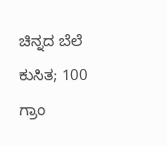ಚಿನ್ನದ ಬೆಲೆ ಕುಸಿತ; 100 ಗ್ರಾಂ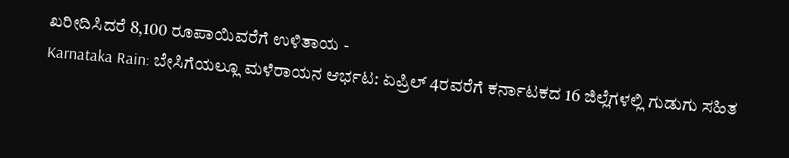ಖರೀದಿಸಿದರೆ 8,100 ರೂಪಾಯಿವರೆಗೆ ಉಳಿತಾಯ -
Karnataka Rain: ಬೇಸಿಗೆಯಲ್ಲೂ ಮಳೆರಾಯನ ಆರ್ಭಟ: ಏಪ್ರಿಲ್ 4ರವರೆಗೆ ಕರ್ನಾಟಕದ 16 ಜಿಲ್ಲೆಗಳಲ್ಲಿ ಗುಡುಗು ಸಹಿತ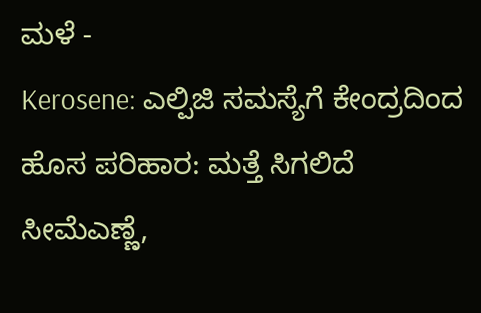ಮಳೆ -
Kerosene: ಎಲ್ಪಿಜಿ ಸಮಸ್ಯೆಗೆ ಕೇಂದ್ರದಿಂದ ಹೊಸ ಪರಿಹಾರ: ಮತ್ತೆ ಸಿಗಲಿದೆ ಸೀಮೆಎಣ್ಣೆ,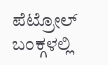ಪೆಟ್ರೋಲ್ ಬಂಕ್ಗಳಲ್ಲಿ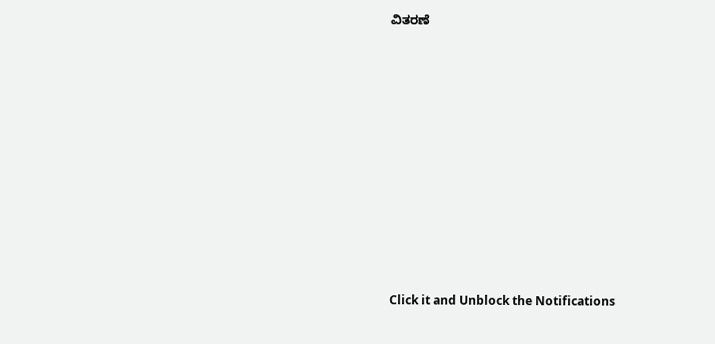ವಿತರಣೆ












Click it and Unblock the Notifications